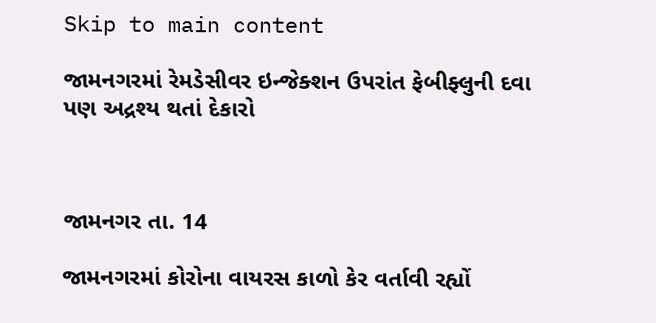Skip to main content

જામનગરમાં રેમડેસીવર ઇન્જેક્શન ઉપરાંત ફેબીફ્લુની દવા પણ અદ્રશ્ય થતાં દેકારો



જામનગર તા. 14

જામનગરમાં કોરોના વાયરસ કાળો કેર વર્તાવી રહ્યોં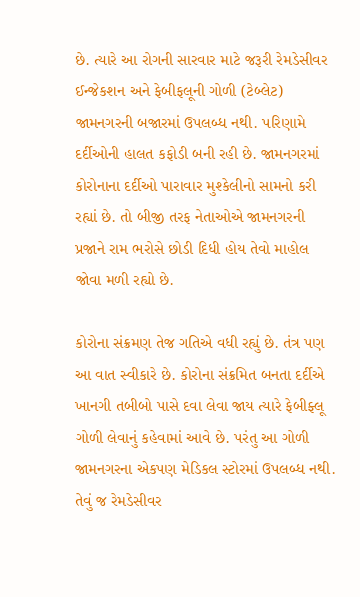છે. ત્યારે આ રોગની સારવાર માટે જરૂરી રેમડેસીવર ઈન્જેકશન અને ફેબીફલૂની ગોળી (ટેબ્લેટ) જામનગરની બજારમાં ઉપલબ્ધ નથી. પરિણામે દર્દીઓની હાલત કફોડી બની રહી છે. જામનગરમાં કોરોનાના દર્દીઓ પારાવાર મુશ્કેલીનો સામનો કરી રહ્યાં છે. તો બીજી તરફ નેતાઓએ જામનગરની પ્રજાને રામ ભરોસે છોડી દિધી હોય તેવો માહોલ જોવા મળી રહ્યો છે.

કોરોના સંક્રમણ તેજ ગતિએ વધી રહ્યું છે. તંત્ર પણ આ વાત સ્વીકારે છે. કોરોના સંક્રમિત બનતા દર્દીએ ખાનગી તબીબો પાસે દવા લેવા જાય ત્યારે ફેબીફ્લૂ ગોળી લેવાનું કહેવામાં આવે છે. પરંતુ આ ગોળી જામનગરના એકપણ મેડિકલ સ્ટોરમાં ઉપલબ્ધ નથી. તેવું જ રેમડેસીવર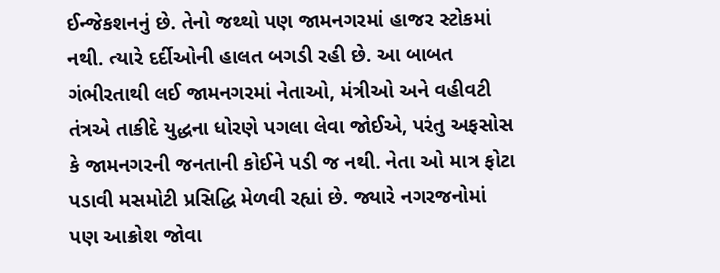ઈન્જેકશનનું છે. તેનો જથ્થો પણ જામનગરમાં હાજર સ્ટોકમાં નથી. ત્યારે દર્દીઓની હાલત બગડી રહી છે. આ બાબત ગંભીરતાથી લઈ જામનગરમાં નેતાઓ, મંત્રીઓ અને વહીવટી તંત્રએ તાકીદે યુદ્ધના ધોરણે પગલા લેવા જોઈએ, પરંતુ અફસોસ કે જામનગરની જનતાની કોઈને પડી જ નથી. નેતા ઓ માત્ર ફોટા પડાવી મસમોટી પ્રસિદ્ધિ મેળવી રહ્યાં છે. જ્યારે નગરજનોમાં પણ આક્રોશ જોવા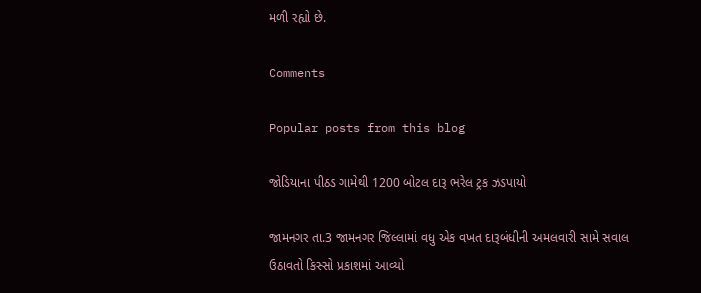મળી રહ્યો છે.

Comments

Popular posts from this blog

જોડિયાના પીઠડ ગામેથી 1200 બોટલ દારૂ ભરેલ ટ્રક ઝડપાયો

જામનગર તા.3 જામનગર જિલ્લામાં વધુ એક વખત દારૂબંધીની અમલવારી સામે સવાલ ઉઠાવતો કિસ્સો પ્રકાશમાં આવ્યો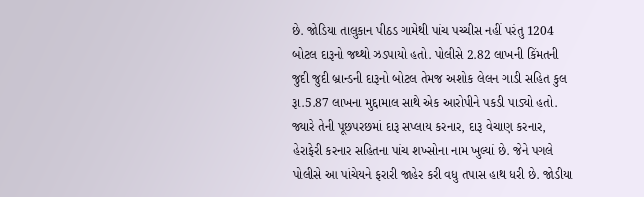છે. જોડિયા તાલુકાન પીઠડ ગામેથી પાંચ પચ્ચીસ નહીં પરંતુ 1204 બોટલ દારૂનો જથ્થો ઝડપાયો હતો. પોલીસે 2.82 લાખની કિંમતની જુદી જુદી બ્રાન્ડની દારૂનો બોટલ તેમજ અશોક લેલન ગાડી સહિત કુલ રૂા.5.87 લાખના મુદ્દામાલ સાથે એક આરોપીને પકડી પાડ્યો હતો. જ્યારે તેની પૂછપરછમાં દારૂ સપ્લાય કરનાર, દારૂ વેચાણ કરનાર, હેરાફેરી કરનાર સહિતના પાંચ શખ્સોના નામ ખુલ્યાં છે. જેને પગલે પોલીસે આ પાંચેયને ફરારી જાહેર કરી વધુ તપાસ હાથ ધરી છે. જોડીયા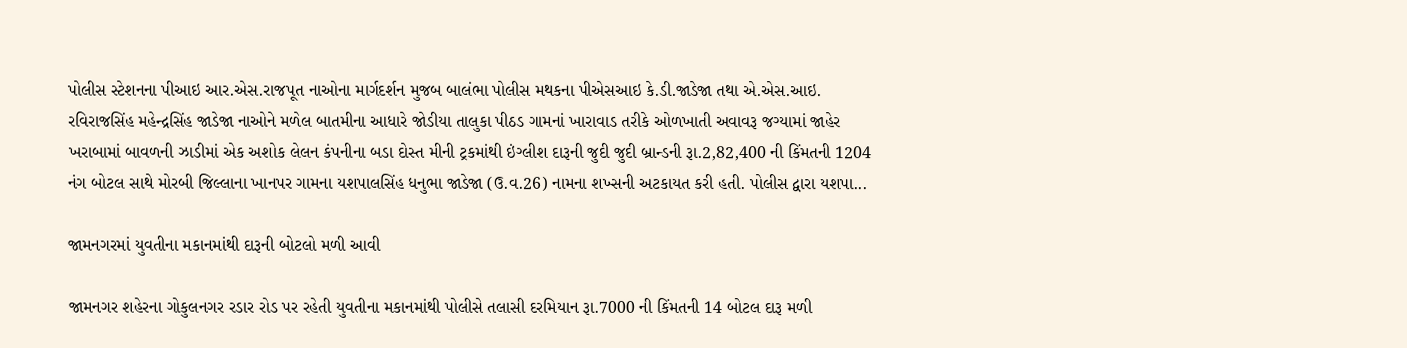પોલીસ સ્ટેશનના પીઆઇ આર.એસ.રાજપૂત નાઓના માર્ગદર્શન મુજબ બાલંભા પોલીસ મથકના પીએસઆઇ કે.ડી.જાડેજા તથા એ.એસ.આઇ. રવિરાજસિંહ મહેન્દ્રસિંહ જાડેજા નાઓને મળેલ બાતમીના આધારે જોડીયા તાલુકા પીઠડ ગામનાં ખારાવાડ તરીકે ઓળખાતી અવાવરૂ જગ્યામાં જાહેર ખરાબામાં બાવળની ઝાડીમાં એક અશોક લેલન કંપનીના બડા દોસ્ત મીની ટ્રકમાંથી ઇંગ્લીશ દારૂની જુદી જુદી બ્રાન્ડની રૂા.2,82,400 ની કિંમતની 1204 નંગ બોટલ સાથે મોરબી જિલ્લાના ખાનપર ગામના યશપાલસિંહ ધનુભા જાડેજા (ઉ.વ.26) નામના શખ્સની અટકાયત કરી હતી. પોલીસ દ્વારા યશપા...

જામનગરમાં યુવતીના મકાનમાંથી દારૂની બોટલો મળી આવી

જામનગર શહેરના ગોકુલનગર રડાર રોડ પર રહેતી યુવતીના મકાનમાંથી પોલીસે તલાસી દરમિયાન રૂા.7000 ની કિંમતની 14 બોટલ દારૂ મળી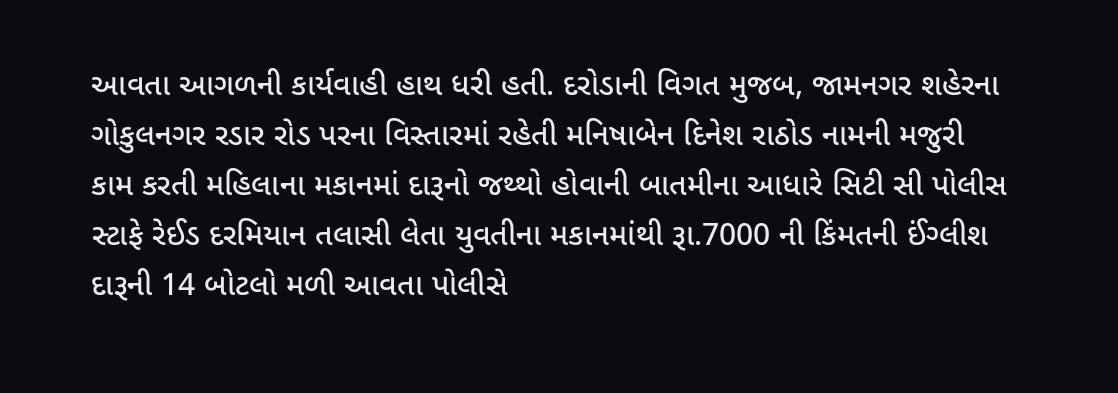આવતા આગળની કાર્યવાહી હાથ ધરી હતી. દરોડાની વિગત મુજબ, જામનગર શહેરના ગોકુલનગર રડાર રોડ પરના વિસ્તારમાં રહેતી મનિષાબેન દિનેશ રાઠોડ નામની મજુરી કામ કરતી મહિલાના મકાનમાં દારૂનો જથ્થો હોવાની બાતમીના આધારે સિટી સી પોલીસ સ્ટાફે રેઈડ દરમિયાન તલાસી લેતા યુવતીના મકાનમાંથી રૂા.7000 ની કિંમતની ઈંગ્લીશ દારૂની 14 બોટલો મળી આવતા પોલીસે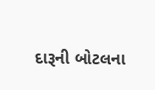દારૂની બોટલના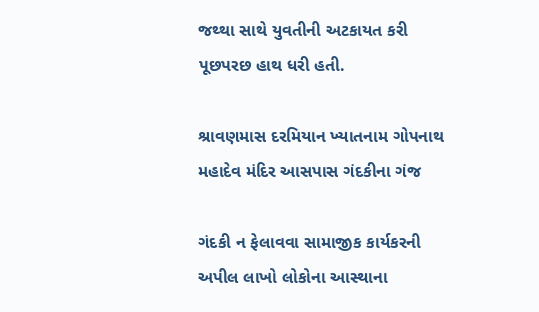જથ્થા સાથે યુવતીની અટકાયત કરી પૂછપરછ હાથ ધરી હતી.

શ્રાવણમાસ દરમિયાન ખ્યાતનામ ગોપનાથ મહાદેવ મંદિર આસપાસ ગંદકીના ગંજ

ગંદકી ન ફેલાવવા સામાજીક કાર્યકરની અપીલ લાખો લોકોના આસ્થાના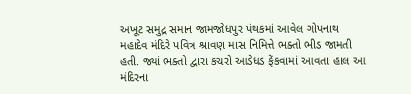અખૂટ સમુદ્ર સમાન જામજોધપુર પંથકમાં આવેલ ગોપનાથ મહાદેવ મંદિરે પવિત્ર શ્રાવણ માસ નિમિત્તે ભક્તો ભીડ જામતી હતી. જ્યાં ભક્તો દ્વારા કચરો આડેધડ ફેંકવામાં આવતા હાલ આ મંદિરના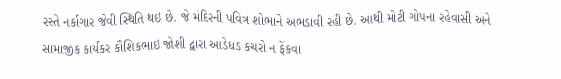રસ્તે નર્કાગાર જેવી સ્થિતિ થઇ છે. જે મંદિરની પવિત્ર શોભાને અભડાવી રહી છે. આથી મોટી ગોપના રહેવાસી અને સામાજીક કાર્યકર કૌશિકભાઇ જોશી દ્વારા આડેધડ કચરો ન ફેંકવા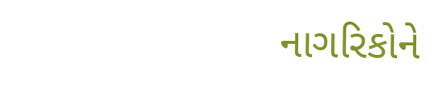નાગરિકોને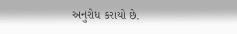અનુરોધ કરાયો છે.